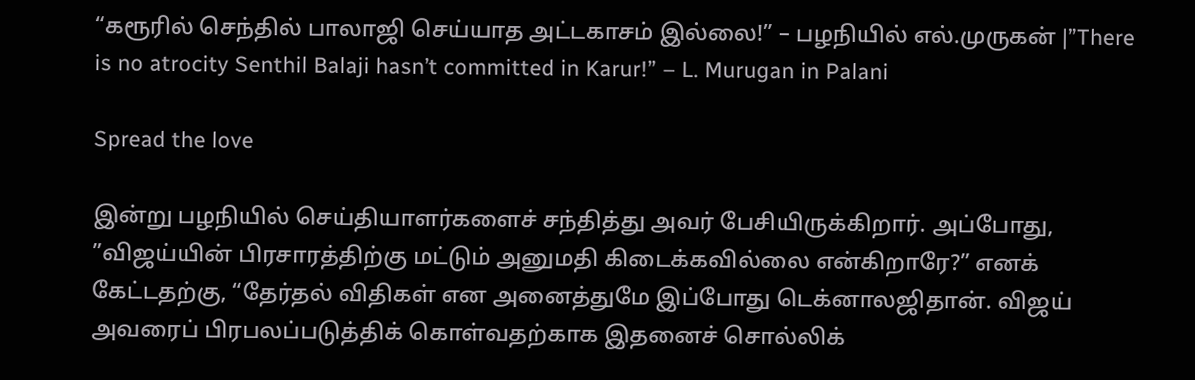“கரூரில் செந்தில் பாலாஜி செய்யாத அட்டகாசம் இல்லை!” – பழநியில் எல்.முருகன் |”There is no atrocity Senthil Balaji hasn’t committed in Karur!” – L. Murugan in Palani

Spread the love

இன்று பழநியில் செய்தியாளர்களைச் சந்தித்து அவர் பேசியிருக்கிறார். அப்போது, ”விஜய்யின் பிரசாரத்திற்கு மட்டும் அனுமதி கிடைக்கவில்லை என்கிறாரே?” எனக் கேட்டதற்கு, “தேர்தல் விதிகள் என அனைத்துமே இப்போது டெக்னாலஜிதான். விஜய் அவரைப் பிரபலப்படுத்திக் கொள்வதற்காக இதனைச் சொல்லிக்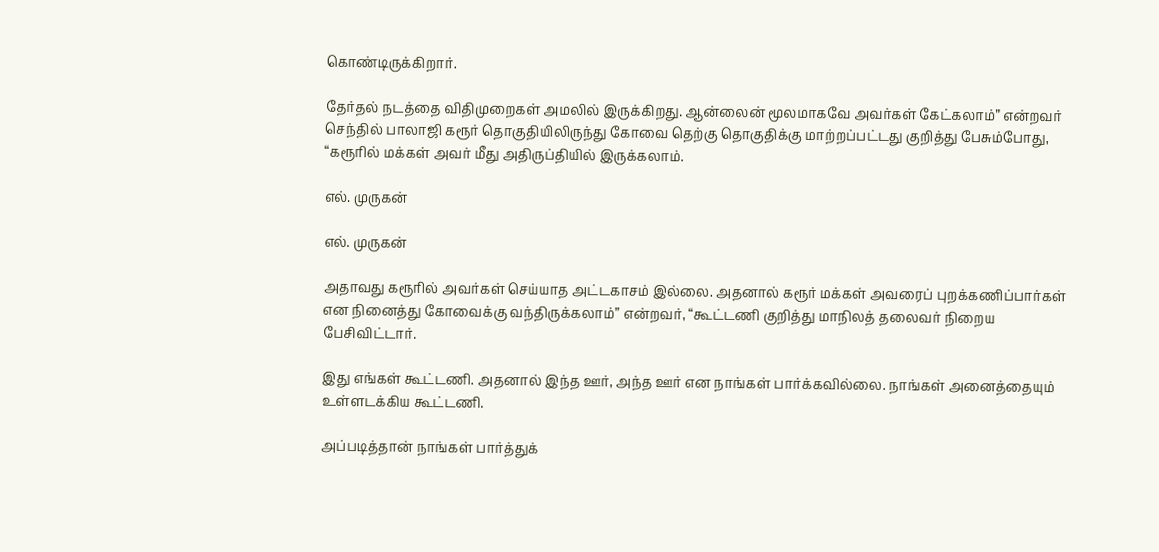கொண்டிருக்கிறார்.

தேர்தல் நடத்தை விதிமுறைகள் அமலில் இருக்கிறது. ஆன்லைன் மூலமாகவே அவர்கள் கேட்கலாம்” என்றவர் செந்தில் பாலாஜி கரூர் தொகுதியிலிருந்து கோவை தெற்கு தொகுதிக்கு மாற்றப்பட்டது குறித்து பேசும்போது, “கரூரில் மக்கள் அவர் மீது அதிருப்தியில் இருக்கலாம்.

எல். முருகன்

எல். முருகன்

அதாவது கரூரில் அவர்கள் செய்யாத அட்டகாசம் இல்லை. அதனால் கரூர் மக்கள் அவரைப் புறக்கணிப்பார்கள் என நினைத்து கோவைக்கு வந்திருக்கலாம்” என்றவர், “கூட்டணி குறித்து மாநிலத் தலைவர் நிறைய பேசிவிட்டார்.

இது எங்கள் கூட்டணி. அதனால் இந்த ஊர், அந்த ஊர் என நாங்கள் பார்க்கவில்லை. நாங்கள் அனைத்தையும் உள்ளடக்கிய கூட்டணி.

அப்படித்தான் நாங்கள் பார்த்துக்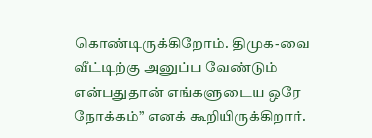கொண்டிருக்கிறோம். திமுக-வை வீட்டிற்கு அனுப்ப வேண்டும் என்பதுதான் எங்களுடைய ஒரே நோக்கம்” எனக் கூறியிருக்கிறார்.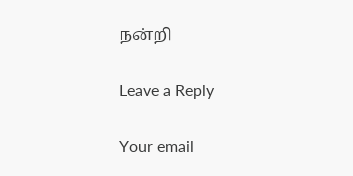நன்றி

Leave a Reply

Your email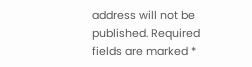address will not be published. Required fields are marked *